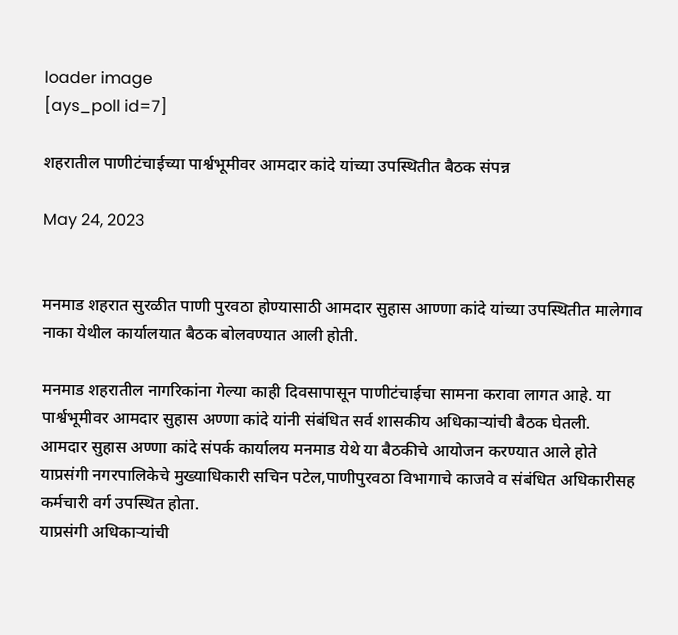loader image
[ays_poll id=7]

शहरातील पाणीटंचाईच्या पार्श्वभूमीवर आमदार कांदे यांच्या उपस्थितीत बैठक संपन्न

May 24, 2023


मनमाड शहरात सुरळीत पाणी पुरवठा होण्यासाठी आमदार सुहास आण्णा कांदे यांच्या उपस्थितीत मालेगाव नाका येथील कार्यालयात बैठक बोलवण्यात आली होती.

मनमाड शहरातील नागरिकांना गेल्या काही दिवसापासून पाणीटंचाईचा सामना करावा लागत आहे. या पार्श्वभूमीवर आमदार सुहास अण्णा कांदे यांनी संबंधित सर्व शासकीय अधिकाऱ्यांची बैठक घेतली.
आमदार सुहास अण्णा कांदे संपर्क कार्यालय मनमाड येथे या बैठकीचे आयोजन करण्यात आले होते याप्रसंगी नगरपालिकेचे मुख्याधिकारी सचिन पटेल,पाणीपुरवठा विभागाचे काजवे व संबंधित अधिकारीसह कर्मचारी वर्ग उपस्थित होता.
याप्रसंगी अधिकाऱ्यांची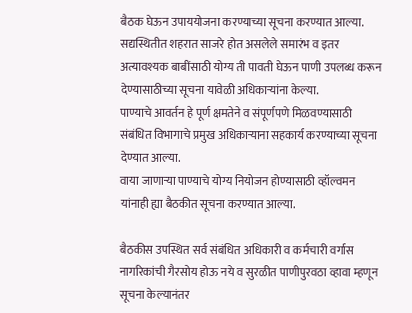बैठक घेऊन उपाययोजना करण्याच्या सूचना करण्यात आल्या. सद्यस्थितीत शहरात साजरे होत असलेले समारंभ व इतर अत्यावश्यक बाबींसाठी योग्य ती पावती घेऊन पाणी उपलब्ध करून देण्यासाठीच्या सूचना यावेळी अधिकाऱ्यांना केल्या.
पाण्याचे आवर्तन हे पूर्ण क्षमतेने व संपूर्णपणे मिळवण्यासाठी संबंधित विभागाचे प्रमुख अधिकाऱ्याना सहकार्य करण्याच्या सूचना देण्यात आल्या.
वाया जाणाऱ्या पाण्याचे योग्य नियोजन होण्यासाठी व्हॉल्वमन यांनाही ह्या बैठकीत सूचना करण्यात आल्या.

बैठकीस उपस्थित सर्व संबंधित अधिकारी व कर्मचारी वर्गास नागरिकांची गैरसोय होऊ नये व सुरळीत पाणीपुरवठा व्हावा म्हणून सूचना केल्यानंतर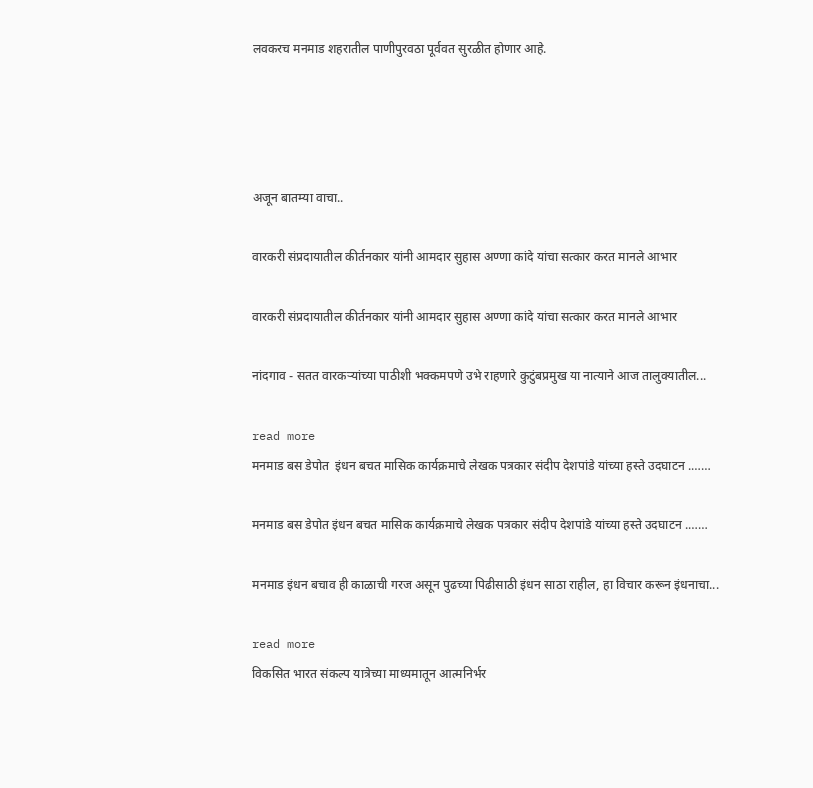लवकरच मनमाड शहरातील पाणीपुरवठा पूर्ववत सुरळीत होणार आहे.




अजून बातम्या वाचा..

वारकरी संप्रदायातील कीर्तनकार यांनी आमदार सुहास अण्णा कांदे यांचा सत्कार करत मानले आभार

वारकरी संप्रदायातील कीर्तनकार यांनी आमदार सुहास अण्णा कांदे यांचा सत्कार करत मानले आभार

नांदगाव - सतत वारकऱ्यांच्या पाठीशी भक्कमपणे उभे राहणारे कुटुंबप्रमुख या नात्याने आज तालुक्यातील...

read more
मनमाड बस डेपोत  इंधन बचत मासिक कार्यक्रमाचे लेखक पत्रकार संदीप देशपांडे यांच्या हस्ते उदघाटन .……

मनमाड बस डेपोत इंधन बचत मासिक कार्यक्रमाचे लेखक पत्रकार संदीप देशपांडे यांच्या हस्ते उदघाटन .……

मनमाड इंधन बचाव ही काळाची गरज असून पुढच्या पिढीसाठी इंधन साठा राहील, हा विचार करून इंधनाचा...

read more
विकसित भारत संकल्प यात्रेच्या माध्यमातून आत्मनिर्भर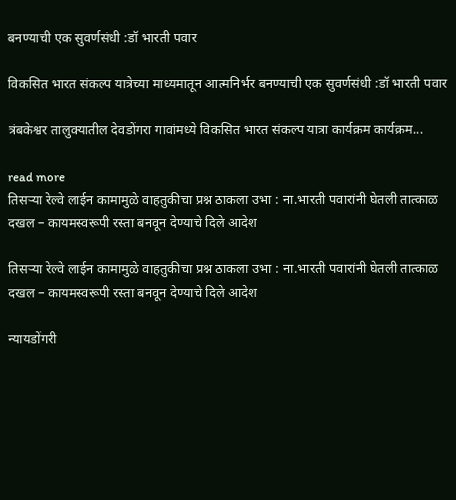बनण्याची एक सुवर्णसंधी :डॉ भारती पवार

विकसित भारत संकल्प यात्रेच्या माध्यमातून आत्मनिर्भर बनण्याची एक सुवर्णसंधी :डॉ भारती पवार

त्रंबकेश्वर तालुक्यातील देवडोंगरा गावांमध्ये विकसित भारत संकल्प यात्रा कार्यक्रम कार्यक्रम...

read more
तिसऱ्या रेल्वे लाईन कामामुळे वाहतुकीचा प्रश्न ठाकला उभा : ना.भारती पवारांनी घेतली तात्काळ दखल – कायमस्वरूपी रस्ता बनवून देण्याचे दिले आदेश

तिसऱ्या रेल्वे लाईन कामामुळे वाहतुकीचा प्रश्न ठाकला उभा : ना.भारती पवारांनी घेतली तात्काळ दखल – कायमस्वरूपी रस्ता बनवून देण्याचे दिले आदेश

न्यायडोंगरी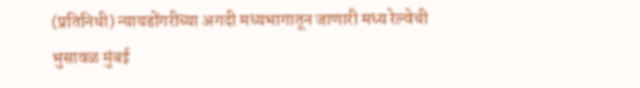(प्रतिनिधी) न्यायडोंगरीच्या अगदी मध्यभागातून जाणारी मध्य रेल्वेची भुसावळ मुंबई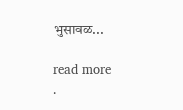भुसावळ...

read more
.